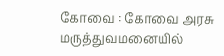கோவை : கோவை அரசு மருத்துவமனையில்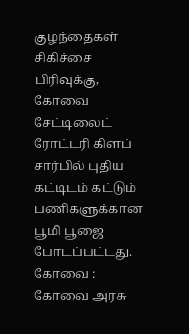குழந்தைகள் சிகிச்சை பிரிவுக்கு, கோவை சேட்டிலைட் ரோட்டரி கிளப் சார்பில் புதிய கட்டிடம் கட்டும் பணிகளுக்கான பூமி பூஜை போடப்பட்டது.
கோவை : கோவை அரசு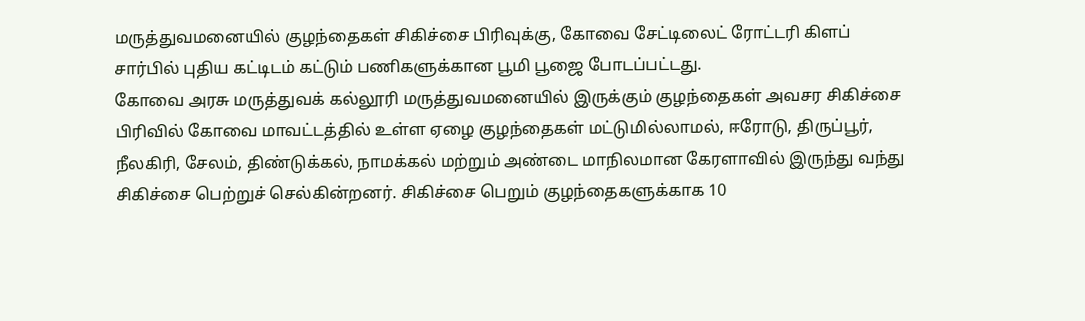மருத்துவமனையில் குழந்தைகள் சிகிச்சை பிரிவுக்கு, கோவை சேட்டிலைட் ரோட்டரி கிளப் சார்பில் புதிய கட்டிடம் கட்டும் பணிகளுக்கான பூமி பூஜை போடப்பட்டது.
கோவை அரசு மருத்துவக் கல்லூரி மருத்துவமனையில் இருக்கும் குழந்தைகள் அவசர சிகிச்சை பிரிவில் கோவை மாவட்டத்தில் உள்ள ஏழை குழந்தைகள் மட்டுமில்லாமல், ஈரோடு, திருப்பூர், நீலகிரி, சேலம், திண்டுக்கல், நாமக்கல் மற்றும் அண்டை மாநிலமான கேரளாவில் இருந்து வந்து சிகிச்சை பெற்றுச் செல்கின்றனர். சிகிச்சை பெறும் குழந்தைகளுக்காக 10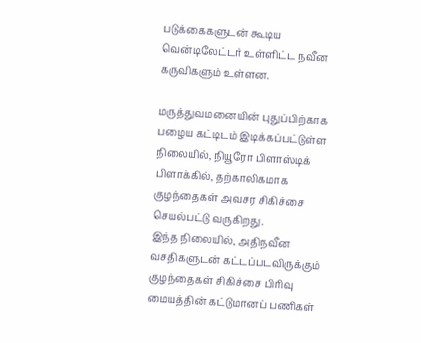படுக்கைகளுடன் கூடிய வென்டிலேட்டர் உள்ளிட்ட நவீன கருவிகளும் உள்ளன.

மருத்துவமனையின் புதுப்பிற்காக பழைய கட்டிடம் இடிக்கப்பட்டுள்ள நிலையில், நியூரோ பிளாஸ்டிக் பிளாக்கில், தற்காலிகமாக குழந்தைகள் அவசர சிகிச்சை செயல்பட்டு வருகிறது.
இந்த நிலையில், அதிநவீன வசதிகளுடன் கட்டப்படவிருக்கும் குழந்தைகள் சிகிச்சை பிரிவு மையத்தின் கட்டுமானப் பணிகள்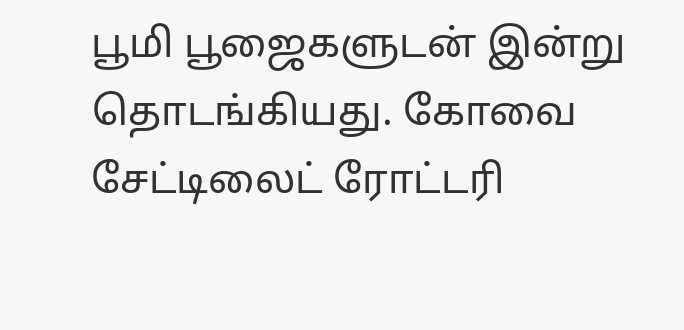பூமி பூஜைகளுடன் இன்று தொடங்கியது. கோவை சேட்டிலைட் ரோட்டரி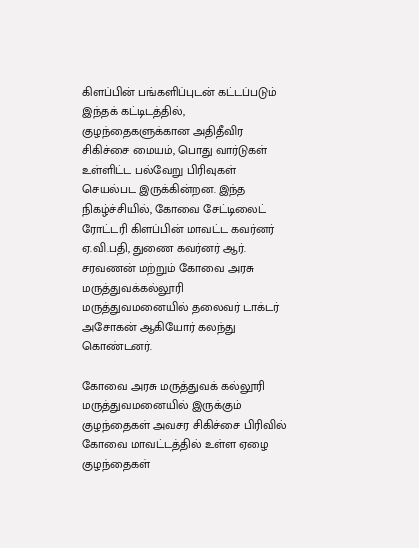கிளப்பின் பங்களிப்புடன் கட்டப்படும் இந்தக் கட்டிடத்தில், குழந்தைகளுக்கான அதிதீவிர சிகிச்சை மையம், பொது வார்டுகள் உள்ளிட்ட பல்வேறு பிரிவுகள் செயல்பட இருக்கின்றன. இந்த நிகழ்ச்சியில், கோவை சேட்டிலைட் ரோட்டரி கிளப்பின் மாவட்ட கவர்னர் ஏ.வி.பதி, துணை கவர்னர் ஆர். சரவணன் மற்றும் கோவை அரசு மருத்துவக்கல்லூரி மருத்துவமனையில் தலைவர் டாக்டர் அசோகன் ஆகியோர் கலந்து கொண்டனர்.

கோவை அரசு மருத்துவக் கல்லூரி மருத்துவமனையில் இருக்கும் குழந்தைகள் அவசர சிகிச்சை பிரிவில் கோவை மாவட்டத்தில் உள்ள ஏழை குழந்தைகள்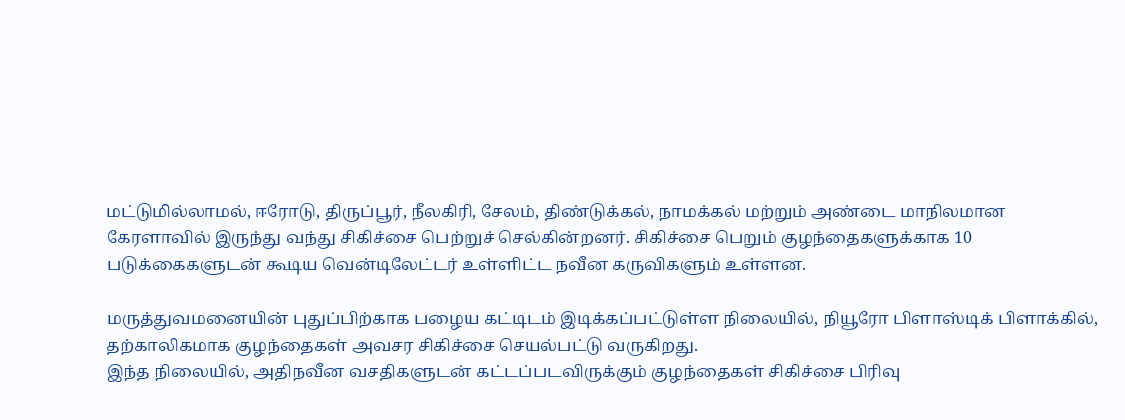மட்டுமில்லாமல், ஈரோடு, திருப்பூர், நீலகிரி, சேலம், திண்டுக்கல், நாமக்கல் மற்றும் அண்டை மாநிலமான கேரளாவில் இருந்து வந்து சிகிச்சை பெற்றுச் செல்கின்றனர். சிகிச்சை பெறும் குழந்தைகளுக்காக 10 படுக்கைகளுடன் கூடிய வென்டிலேட்டர் உள்ளிட்ட நவீன கருவிகளும் உள்ளன.

மருத்துவமனையின் புதுப்பிற்காக பழைய கட்டிடம் இடிக்கப்பட்டுள்ள நிலையில், நியூரோ பிளாஸ்டிக் பிளாக்கில், தற்காலிகமாக குழந்தைகள் அவசர சிகிச்சை செயல்பட்டு வருகிறது.
இந்த நிலையில், அதிநவீன வசதிகளுடன் கட்டப்படவிருக்கும் குழந்தைகள் சிகிச்சை பிரிவு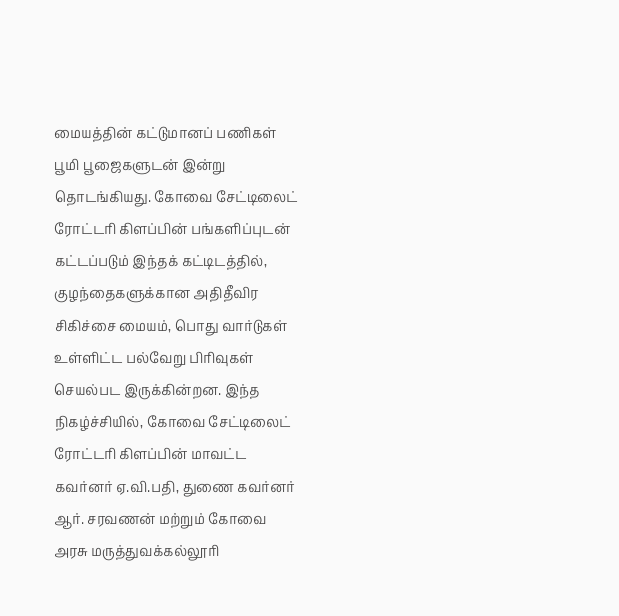மையத்தின் கட்டுமானப் பணிகள் பூமி பூஜைகளுடன் இன்று தொடங்கியது. கோவை சேட்டிலைட் ரோட்டரி கிளப்பின் பங்களிப்புடன் கட்டப்படும் இந்தக் கட்டிடத்தில், குழந்தைகளுக்கான அதிதீவிர சிகிச்சை மையம், பொது வார்டுகள் உள்ளிட்ட பல்வேறு பிரிவுகள் செயல்பட இருக்கின்றன. இந்த நிகழ்ச்சியில், கோவை சேட்டிலைட் ரோட்டரி கிளப்பின் மாவட்ட கவர்னர் ஏ.வி.பதி, துணை கவர்னர் ஆர். சரவணன் மற்றும் கோவை அரசு மருத்துவக்கல்லூரி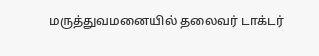மருத்துவமனையில் தலைவர் டாக்டர்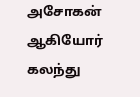அசோகன் ஆகியோர் கலந்து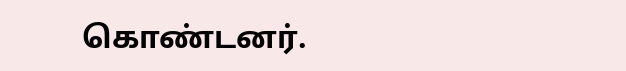கொண்டனர்.